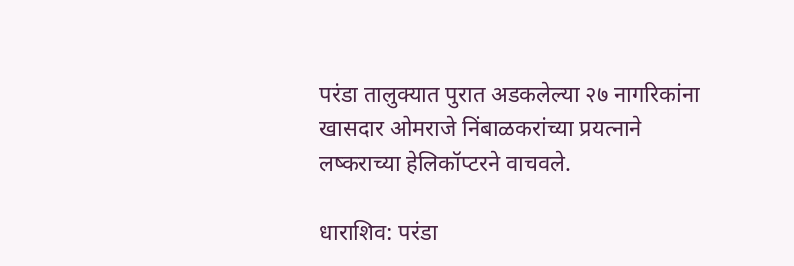परंडा तालुक्यात पुरात अडकलेल्या २७ नागरिकांना खासदार ओमराजे निंबाळकरांच्या प्रयत्नाने लष्कराच्या हेलिकॉप्टरने वाचवले.

धाराशिव: परंडा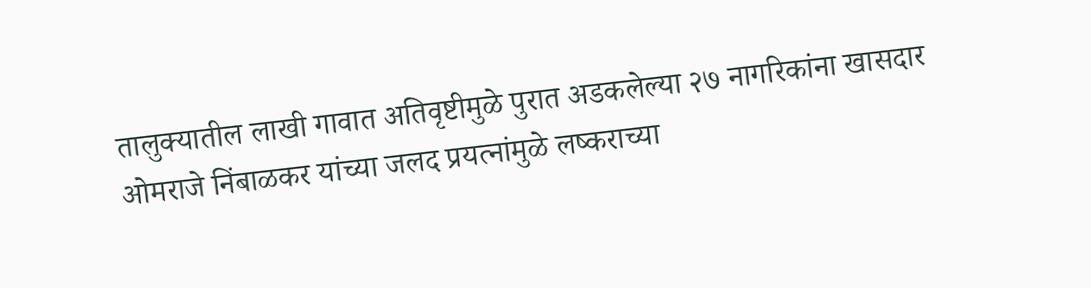तालुक्यातील लाखी गावात अतिवृष्टीमुळे पुरात अडकलेल्या २७ नागरिकांना खासदार ओमराजे निंबाळकर यांच्या जलद प्रयत्नांमुळे लष्कराच्या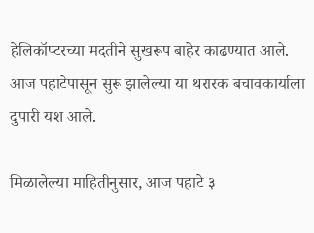हेलिकॉप्टरच्या मदतीने सुखरूप बाहेर काढण्यात आले. आज पहाटेपासून सुरू झालेल्या या थरारक बचावकार्याला दुपारी यश आले.

मिळालेल्या माहितीनुसार, आज पहाटे ३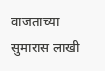वाजताच्या सुमारास लाखी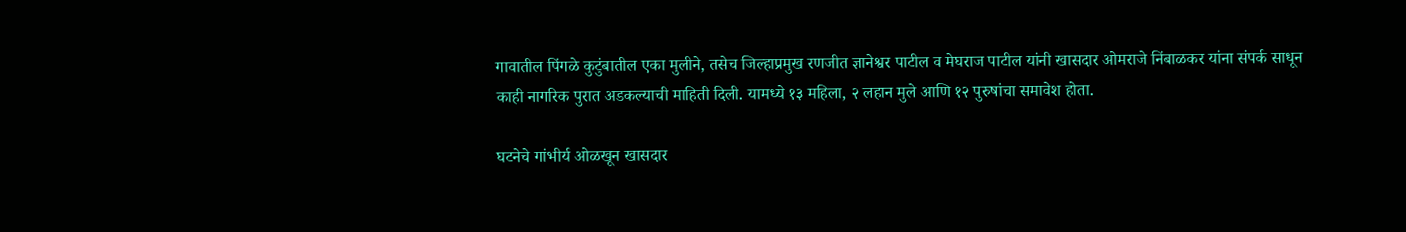गावातील पिंगळे कुटुंबातील एका मुलीने, तसेच जिल्हाप्रमुख रणजीत ज्ञानेश्वर पाटील व मेघराज पाटील यांनी खासदार ओमराजे निंबाळकर यांना संपर्क साधून काही नागरिक पुरात अडकल्याची माहिती दिली. यामध्ये १३ महिला, २ लहान मुले आणि १२ पुरुषांचा समावेश होता.

घटनेचे गांभीर्य ओळखून खासदार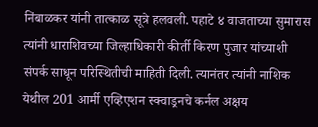निंबाळकर यांनी तात्काळ सूत्रे हलवली. पहाटे ४ वाजताच्या सुमारास त्यांनी धाराशिवच्या जिल्हाधिकारी कीर्ती किरण पुजार यांच्याशी संपर्क साधून परिस्थितीची माहिती दिली. त्यानंतर त्यांनी नाशिक येथील 201 आर्मी एव्हिएशन स्क्वाड्रनचे कर्नल अक्षय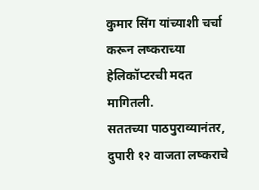कुमार सिंग यांच्याशी चर्चा करून लष्कराच्या हेलिकॉप्टरची मदत मागितली.
सततच्या पाठपुराव्यानंतर, दुपारी १२ वाजता लष्कराचे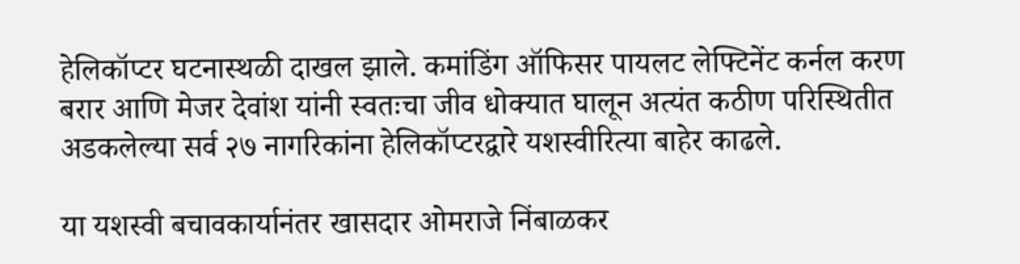हेलिकॉप्टर घटनास्थळी दाखल झाले. कमांडिंग ऑफिसर पायलट लेफ्टिनेंट कर्नल करण बरार आणि मेजर देवांश यांनी स्वतःचा जीव धोक्यात घालून अत्यंत कठीण परिस्थितीत अडकलेल्या सर्व २७ नागरिकांना हेलिकॉप्टरद्वारे यशस्वीरित्या बाहेर काढले.

या यशस्वी बचावकार्यानंतर खासदार ओमराजे निंबाळकर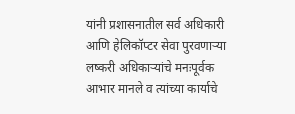यांनी प्रशासनातील सर्व अधिकारी आणि हेलिकॉप्टर सेवा पुरवणाऱ्या लष्करी अधिकाऱ्यांचे मनःपूर्वक आभार मानले व त्यांच्या कार्याचे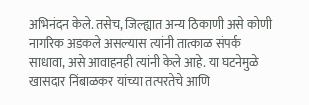अभिनंदन केले. तसेच, जिल्ह्यात अन्य ठिकाणी असे कोणी नागरिक अडकले असल्यास त्यांनी तात्काळ संपर्क साधावा, असे आवाहनही त्यांनी केले आहे. या घटनेमुळे खासदार निंबाळकर यांच्या तत्परतेचे आणि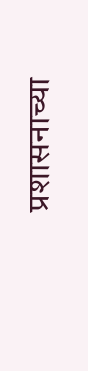प्रशासनाच्या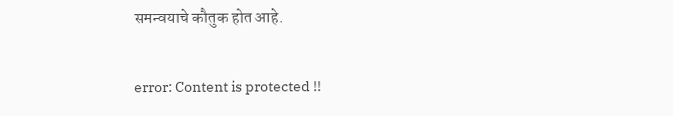समन्वयाचे कौतुक होत आहे.

error: Content is protected !!